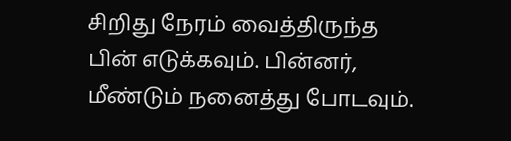சிறிது நேரம் வைத்திருந்த பின் எடுக்கவும். பின்னர், மீண்டும் நனைத்து போடவும்.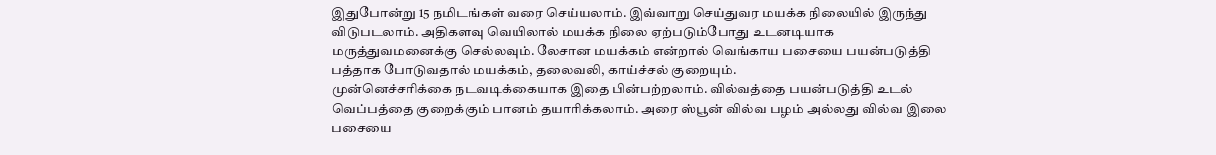இதுபோன்று 15 நமிடங்கள் வரை செய்யலாம். இவ்வாறு செய்துவர மயக்க நிலையில் இருந்து விடுபடலாம். அதிகளவு வெயிலால் மயக்க நிலை ஏற்படும்போது உடனடியாக மருத்துவமனைக்கு செல்லவும். லேசான மயக்கம் என்றால் வெங்காய பசையை பயன்படுத்தி பத்தாக போடுவதால் மயக்கம், தலைவலி, காய்ச்சல் குறையும்.
முன்னெச்சரிக்கை நடவடிக்கையாக இதை பின்பற்றலாம். வில்வத்தை பயன்படுத்தி உடல் வெப்பத்தை குறைக்கும் பானம் தயாரிக்கலாம். அரை ஸ்பூன் வில்வ பழம் அல்லது வில்வ இலை பசையை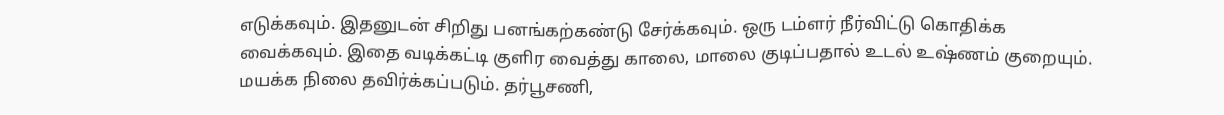எடுக்கவும். இதனுடன் சிறிது பனங்கற்கண்டு சேர்க்கவும். ஒரு டம்ளர் நீர்விட்டு கொதிக்க வைக்கவும். இதை வடிக்கட்டி குளிர வைத்து காலை, மாலை குடிப்பதால் உடல் உஷ்ணம் குறையும்.
மயக்க நிலை தவிர்க்கப்படும். தர்பூசணி,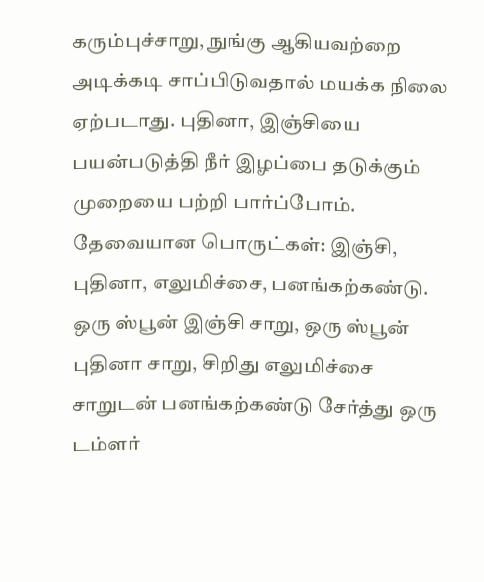கரும்புச்சாறு, நுங்கு ஆகியவற்றை அடிக்கடி சாப்பிடுவதால் மயக்க நிலை ஏற்படாது. புதினா, இஞ்சியை பயன்படுத்தி நீர் இழப்பை தடுக்கும் முறையை பற்றி பார்ப்போம். தேவையான பொருட்கள்: இஞ்சி, புதினா, எலுமிச்சை, பனங்கற்கண்டு. ஒரு ஸ்பூன் இஞ்சி சாறு, ஒரு ஸ்பூன் புதினா சாறு, சிறிது எலுமிச்சை சாறுடன் பனங்கற்கண்டு சேர்த்து ஒரு டம்ளர்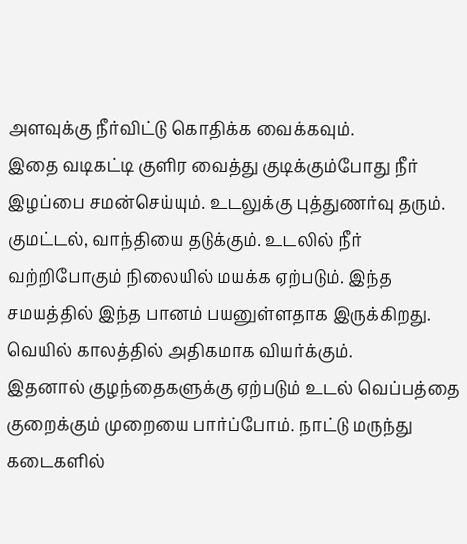அளவுக்கு நீர்விட்டு கொதிக்க வைக்கவும்.
இதை வடிகட்டி குளிர வைத்து குடிக்கும்போது நீர் இழப்பை சமன்செய்யும். உடலுக்கு புத்துணர்வு தரும். குமட்டல், வாந்தியை தடுக்கும். உடலில் நீர் வற்றிபோகும் நிலையில் மயக்க ஏற்படும். இந்த சமயத்தில் இந்த பானம் பயனுள்ளதாக இருக்கிறது. வெயில் காலத்தில் அதிகமாக வியர்க்கும்.
இதனால் குழந்தைகளுக்கு ஏற்படும் உடல் வெப்பத்தை குறைக்கும் முறையை பார்ப்போம். நாட்டு மருந்து கடைகளில்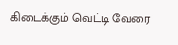கிடைக்கும் வெட்டி வேரை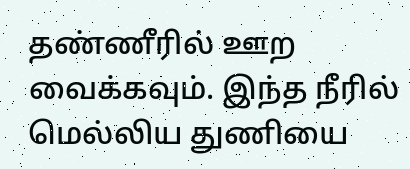தண்ணீரில் ஊற வைக்கவும். இந்த நீரில் மெல்லிய துணியை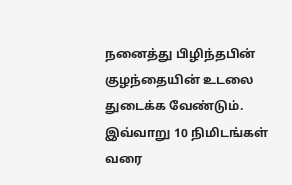நனைத்து பிழிந்தபின் குழந்தையின் உடலை துடைக்க வேண்டும். இவ்வாறு 10 நிமிடங்கள் வரை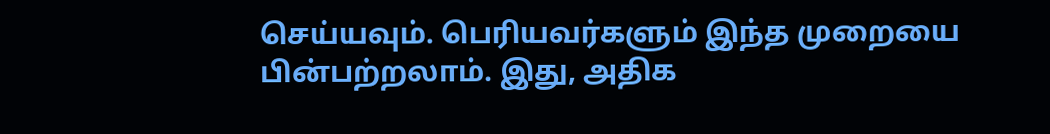செய்யவும். பெரியவர்களும் இந்த முறையை பின்பற்றலாம். இது, அதிக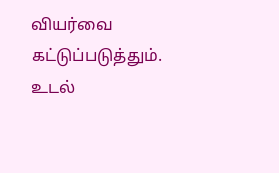வியர்வை கட்டுப்படுத்தும். உடல்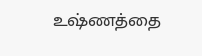உஷ்ணத்தை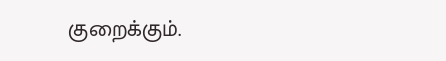குறைக்கும்.